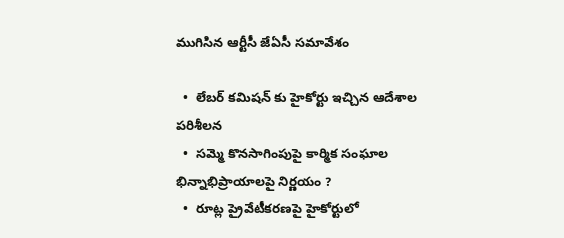ముగిసిన ఆర్టీసీ జేఏసీ సమావేశం

  •  లేబర్ కమిషన్ కు హైకోర్టు ఇచ్చిన ఆదేశాల పరిశీలన
  •  సమ్మె కొనసాగింపుపై కార్మిక సంఘాల భిన్నాభిప్రాయాలపై నిర్ణయం ?
  •  రూట్ల ప్రైవేటీకరణపై హైకోర్టులో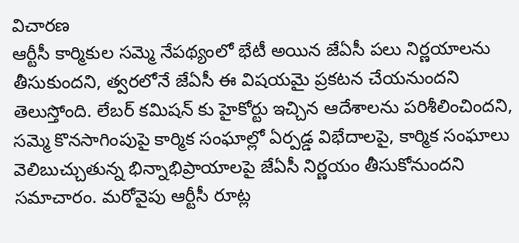విచారణ
ఆర్టీసీ కార్మికుల సమ్మె నేపథ్యంలో భేటీ అయిన జేఏసీ పలు నిర్ణయాలను తీసుకుందని, త్వరలోనే జేఏసీ ఈ విషయమై ప్రకటన చేయనుందని  తెలుస్తోంది. లేబర్ కమిషన్ కు హైకోర్టు ఇచ్చిన ఆదేశాలను పరిశీలించిందని, సమ్మె కొనసాగింపుపై కార్మిక సంఘాల్లో ఏర్పడ్డ విభేదాలపై, కార్మిక సంఘాలు వెలిబుచ్చుతున్న భిన్నాభిప్రాయాలపై జేఏసీ నిర్ణయం తీసుకోనుందని సమాచారం. మరోవైపు ఆర్టీసీ రూట్ల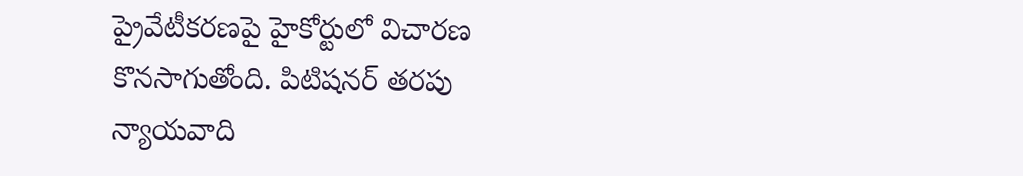ప్రైవేటీకరణపై హైకోర్టులో విచారణ కొనసాగుతోంది. పిటిషనర్ తరపు న్యాయవాది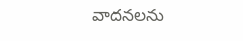వాదనలను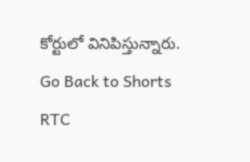కోర్టులో వినిపిస్తున్నారు.
Go Back to Shorts
RTC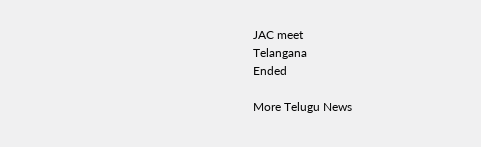JAC meet
Telangana
Ended

More Telugu News